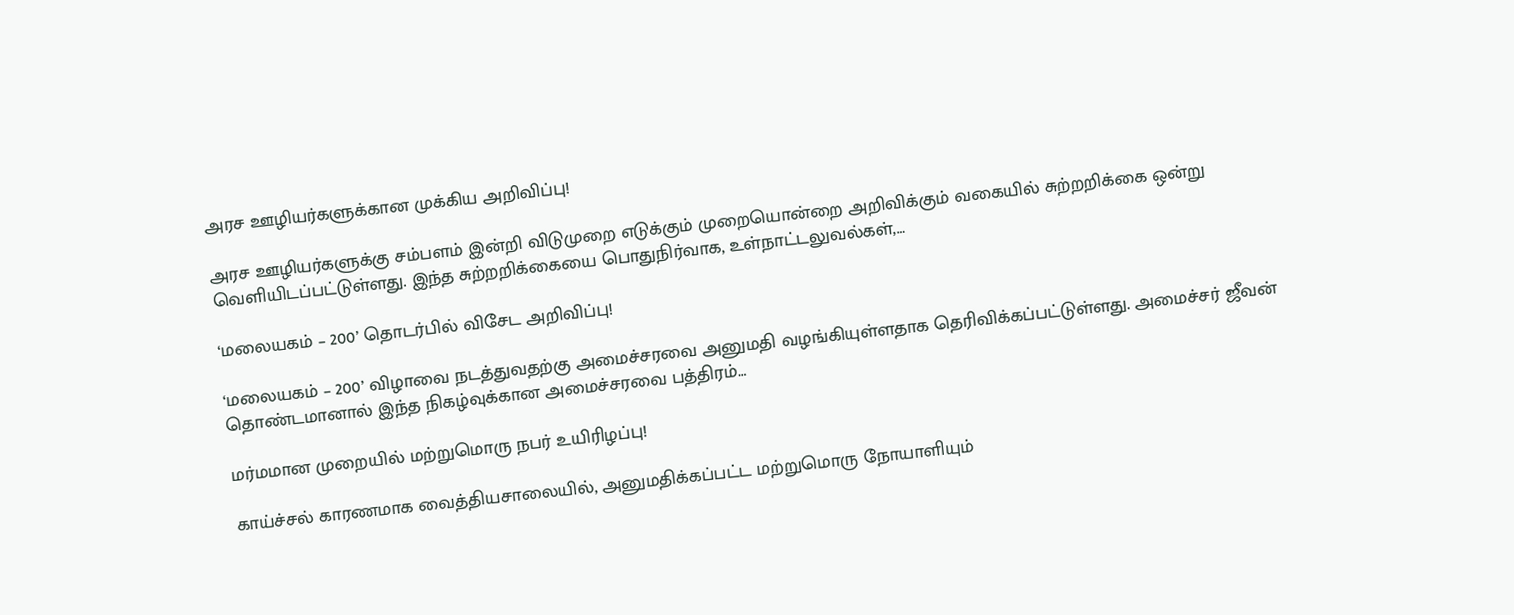அரச ஊழியர்களுக்கான முக்கிய அறிவிப்பு!

அரச ஊழியர்களுக்கு சம்பளம் இன்றி விடுமுறை எடுக்கும் முறையொன்றை அறிவிக்கும் வகையில் சுற்றறிக்கை ஒன்று வெளியிடப்பட்டுள்ளது. இந்த சுற்றறிக்கையை பொதுநிர்வாக, உள்நாட்டலுவல்கள்,…

‘மலையகம் – 200’ தொடர்பில் விசேட அறிவிப்பு!

‘மலையகம் – 200’ விழாவை நடத்துவதற்கு அமைச்சரவை அனுமதி வழங்கியுள்ளதாக தெரிவிக்கப்பட்டுள்ளது. அமைச்சர் ஜீவன் தொண்டமானால் இந்த நிகழ்வுக்கான அமைச்சரவை பத்திரம்…

மர்மமான முறையில் மற்றுமொரு நபர் உயிரிழப்பு!

காய்ச்சல் காரணமாக வைத்தியசாலையில், அனுமதிக்கப்பட்ட மற்றுமொரு நோயாளியும்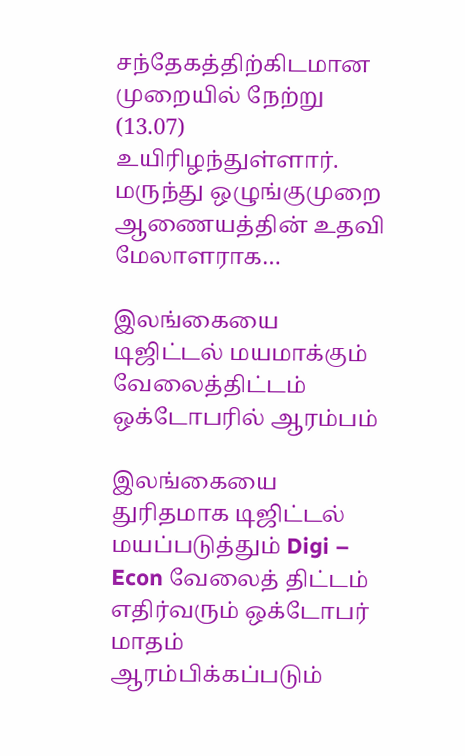சந்தேகத்திற்கிடமான முறையில் நேற்று (13.07) உயிரிழந்துள்ளார். மருந்து ஒழுங்குமுறை ஆணையத்தின் உதவி மேலாளராக…

இலங்கையை டிஜிட்டல் மயமாக்கும் வேலைத்திட்டம் ஒக்டோபரில் ஆரம்பம்

இலங்கையை துரிதமாக டிஜிட்டல் மயப்படுத்தும் Digi – Econ வேலைத் திட்டம் எதிர்வரும் ஒக்டோபர் மாதம் ஆரம்பிக்கப்படும்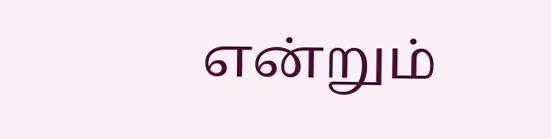என்றும்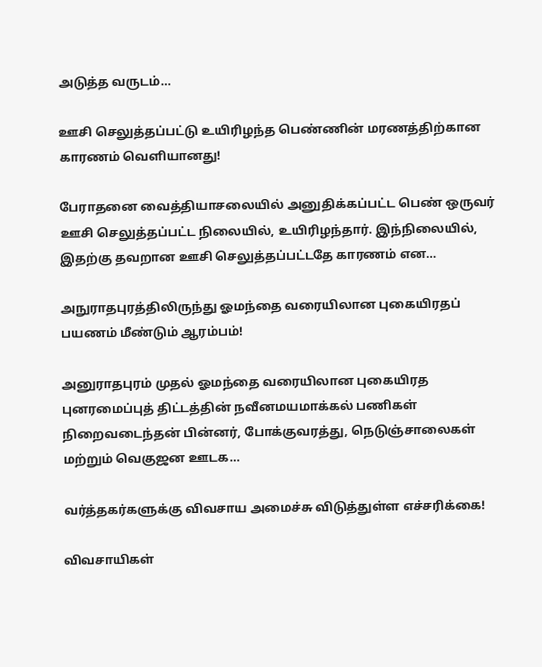அடுத்த வருடம்…

ஊசி செலுத்தப்பட்டு உயிரிழந்த பெண்ணின் மரணத்திற்கான காரணம் வெளியானது!

பேராதனை வைத்தியாசலையில் அனுதிக்கப்பட்ட பெண் ஒருவர் ஊசி செலுத்தப்பட்ட நிலையில், உயிரிழந்தார். இந்நிலையில், இதற்கு தவறான ஊசி செலுத்தப்பட்டதே காரணம் என…

அநுராதபுரத்திலிருந்து ஓமந்தை வரையிலான புகையிரதப் பயணம் மீண்டும் ஆரம்பம்!

அனுராதபுரம் முதல் ஓமந்தை வரையிலான புகையிரத புனரமைப்புத் திட்டத்தின் நவீனமயமாக்கல் பணிகள் நிறைவடைந்தன் பின்னர், போக்குவரத்து, நெடுஞ்சாலைகள் மற்றும் வெகுஜன ஊடக…

வர்த்தகர்களுக்கு விவசாய அமைச்சு விடுத்துள்ள எச்சரிக்கை!

விவசாயிகள்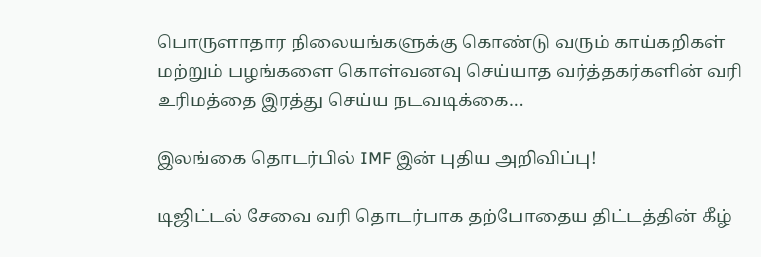பொருளாதார நிலையங்களுக்கு கொண்டு வரும் காய்கறிகள் மற்றும் பழங்களை கொள்வனவு செய்யாத வர்த்தகர்களின் வரி உரிமத்தை இரத்து செய்ய நடவடிக்கை…

இலங்கை தொடர்பில் IMF இன் புதிய அறிவிப்பு!

டிஜிட்டல் சேவை வரி தொடர்பாக தற்போதைய திட்டத்தின் கீழ்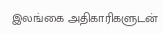இலங்கை அதிகாரிகளுடன்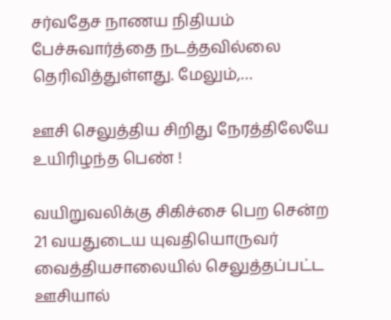சர்வதேச நாணய நிதியம் பேச்சுவார்த்தை நடத்தவில்லை தெரிவித்துள்ளது. மேலும்,…

ஊசி செலுத்திய சிறிது நேரத்திலேயே உயிரிழந்த பெண் !

வயிறுவலிக்கு சிகிச்சை பெற சென்ற 21 வயதுடைய யுவதியொருவர் வைத்தியசாலையில் செலுத்தப்பட்ட ஊசியால்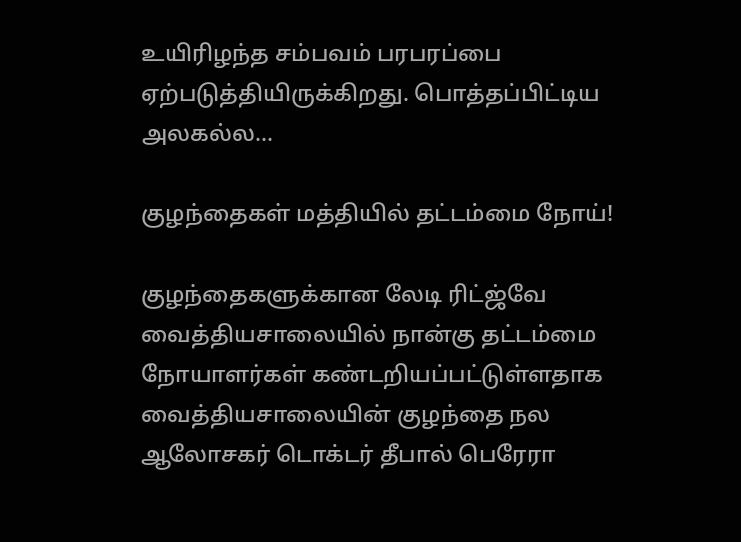உயிரிழந்த சம்பவம் பரபரப்பை ஏற்படுத்தியிருக்கிறது. பொத்தப்பிட்டிய அலகல்ல…

குழந்தைகள் மத்தியில் தட்டம்மை நோய்!

குழந்தைகளுக்கான லேடி ரிட்ஜ்வே வைத்தியசாலையில் நான்கு தட்டம்மை நோயாளர்கள் கண்டறியப்பட்டுள்ளதாக வைத்தியசாலையின் குழந்தை நல ஆலோசகர் டொக்டர் தீபால் பெரேரா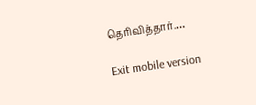தெரிவித்தார்.…

Exit mobile version